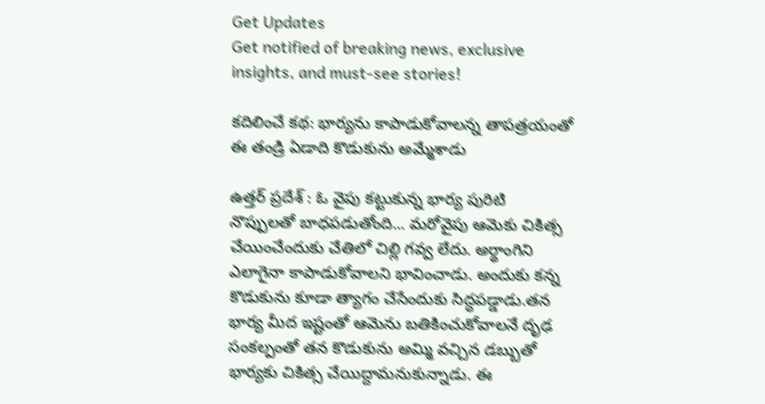Get Updates
Get notified of breaking news, exclusive insights, and must-see stories!

కదిలించే కథ: భార్యను కాపాడుకోవాలన్న తాపత్రయంతో ఈ తండ్రి ఏడాది కొడుకును అమ్మేశాడు

ఉత్తర్ ప్రదేశ్ : ఓ వైపు కట్టుకున్న భార్య పురిటి నొప్పులతో బాధపడుతోంది... మరోవైపు ఆమెకు చికిత్స చేయించేందుకు చేతిలో చిల్లి గవ్వ లేదు. అర్థాంగిని ఎలాగైనా కాపాడుకోవాలని భావించాడు. అందుకు కన్న కొడుకును కూడా త్యాగం చేసేందుకు సిద్ధపడ్డాడు.తన భార్య మీద ఇష్టంతో ఆమెను బతికించుకోవాలనే దృఢ సంకల్పంతో తన కొడుకును అమ్మి వచ్చిన డబ్బుతో భార్యకు చికిత్స చేయిద్దామనుకున్నాడు. ఈ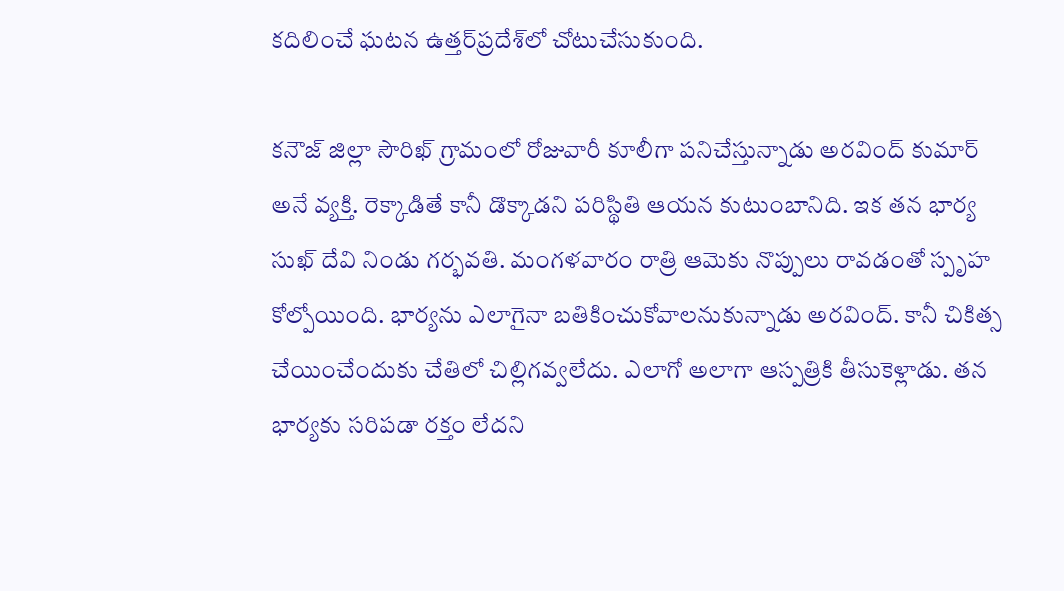కదిలించే ఘటన ఉత్తర్‌ప్రదేశ్‌లో చోటుచేసుకుంది.

కనౌజ్ జిల్లా సౌరిఖ్‌ గ్రామంలో రోజువారీ కూలీగా పనిచేస్తున్నాడు అరవింద్ కుమార్ అనే వ్యక్తి. రెక్కాడితే కానీ డొక్కాడని పరిస్థితి ఆయన కుటుంబానిది. ఇక తన భార్య సుఖ్ దేవి నిండు గర్భవతి. మంగళవారం రాత్రి ఆమెకు నొప్పులు రావడంతో స్పృహ కోల్పోయింది. భార్యను ఎలాగైనా బతికించుకోవాలనుకున్నాడు అరవింద్. కానీ చికిత్స చేయించేందుకు చేతిలో చిల్లిగవ్వలేదు. ఎలాగో అలాగా ఆస్పత్రికి తీసుకెళ్లాడు. తన భార్యకు సరిపడా రక్తం లేదని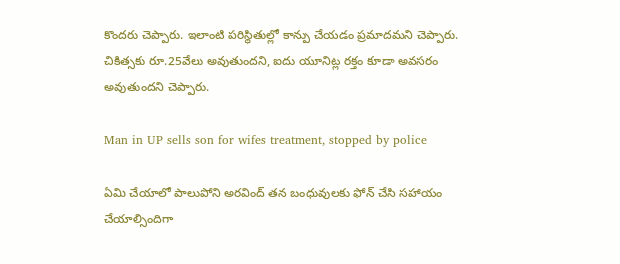కొందరు చెప్పారు. ఇలాంటి పరిస్థితుల్లో కాన్పు చేయడం ప్రమాదమని చెప్పారు. చికిత్సకు రూ.25వేలు అవుతుందని, ఐదు యూనిట్ల రక్తం కూడా అవసరం అవుతుందని చెప్పారు.

Man in UP sells son for wifes treatment, stopped by police

ఏమి చేయాలో పాలుపోని అరవింద్ తన బంధువులకు ఫోన్ చేసి సహాయం చేయాల్సిందిగా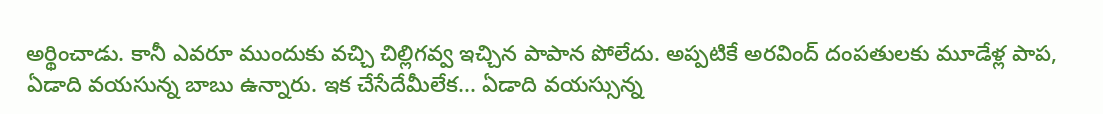అర్థించాడు. కానీ ఎవరూ ముందుకు వచ్చి చిల్లిగవ్వ ఇచ్చిన పాపాన పోలేదు. అప్పటికే అరవింద్ దంపతులకు మూడేళ్ల పాప, ఏడాది వయసున్న బాబు ఉన్నారు. ఇక చేసేదేమీలేక... ఏడాది వయస్సున్న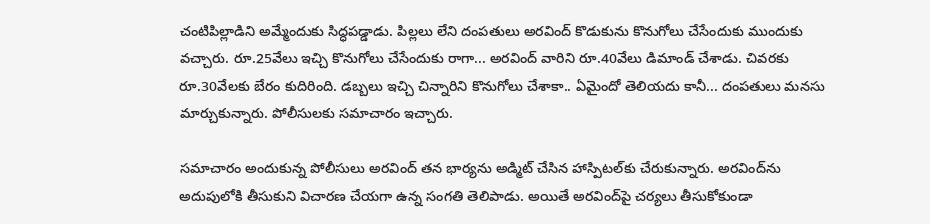చంటిపిల్లాడిని అమ్మేందుకు సిద్ధపడ్డాడు. పిల్లలు లేని దంపతులు అరవింద్ కొడుకును కొనుగోలు చేసేందుకు ముందుకు వచ్చారు. రూ.25వేలు ఇచ్చి కొనుగోలు చేసేందుకు రాగా... అరవింద్ వారిని రూ.40వేలు డిమాండ్ చేశాడు. చివరకు రూ.30వేలకు బేరం కుదిరింది. డబ్బలు ఇచ్చి చిన్నారిని కొనుగోలు చేశాకా.. ఏమైందో తెలియదు కానీ... దంపతులు మనసు మార్చుకున్నారు. పోలీసులకు సమాచారం ఇచ్చారు.

సమాచారం అందుకున్న పోలీసులు అరవింద్ తన భార్యను అడ్మిట్ చేసిన హాస్పిటల్‌కు చేరుకున్నారు. అరవింద్‌ను అదుపులోకి తీసుకుని విచారణ చేయగా ఉన్న సంగతి తెలిపాడు. అయితే అరవింద్‌పై చర్యలు తీసుకోకుండా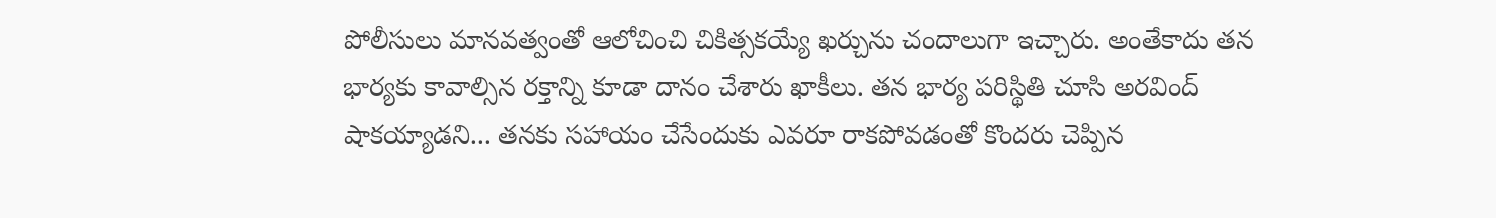పోలీసులు మానవత్వంతో ఆలోచించి చికిత్సకయ్యే ఖర్చును చందాలుగా ఇచ్చారు. అంతేకాదు తన భార్యకు కావాల్సిన రక్తాన్ని కూడా దానం చేశారు ఖాకీలు. తన భార్య పరిస్థితి చూసి అరవింద్ షాకయ్యాడని... తనకు సహాయం చేసేందుకు ఎవరూ రాకపోవడంతో కొందరు చెప్పిన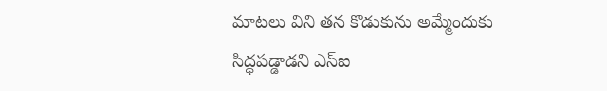మాటలు విని తన కొడుకును అమ్మేందుకు సిద్ధపడ్డాడని ఎస్ఐ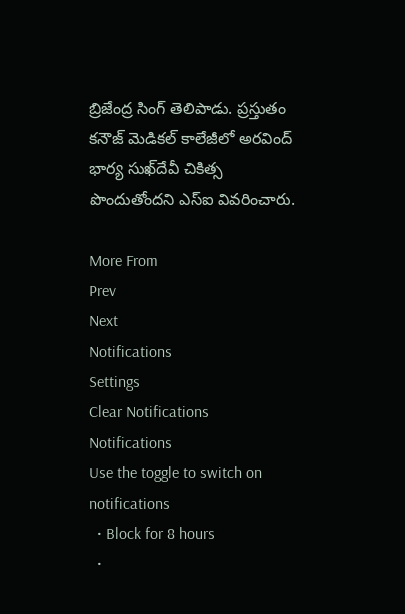బ్రిజేంద్ర సింగ్ తెలిపాడు. ప్రస్తుతం కనౌజ్ మెడికల్ కాలేజీలో అరవింద్ భార్య సుఖ్‌దేవీ చికిత్స పొందుతోందని ఎస్ఐ వివరించారు.

More From
Prev
Next
Notifications
Settings
Clear Notifications
Notifications
Use the toggle to switch on notifications
  • Block for 8 hours
  •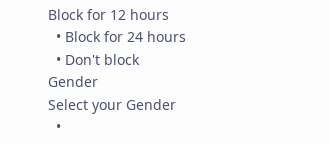Block for 12 hours
  • Block for 24 hours
  • Don't block
Gender
Select your Gender
  •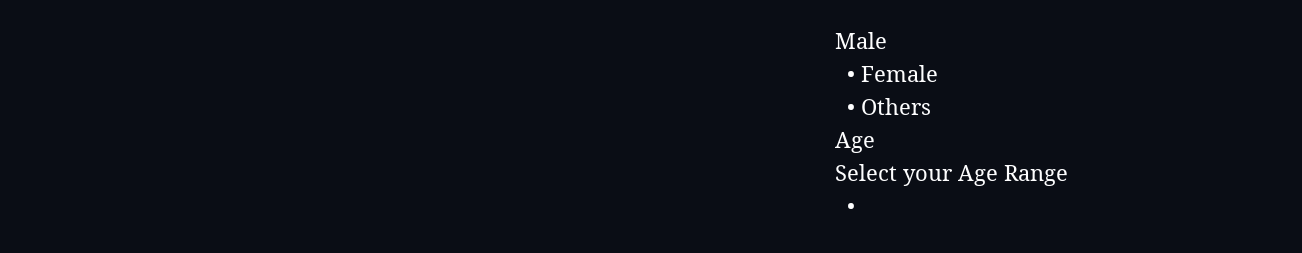Male
  • Female
  • Others
Age
Select your Age Range
  •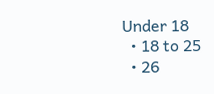Under 18
  • 18 to 25
  • 26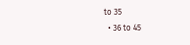to 35
  • 36 to 45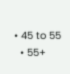• 45 to 55
  • 55+